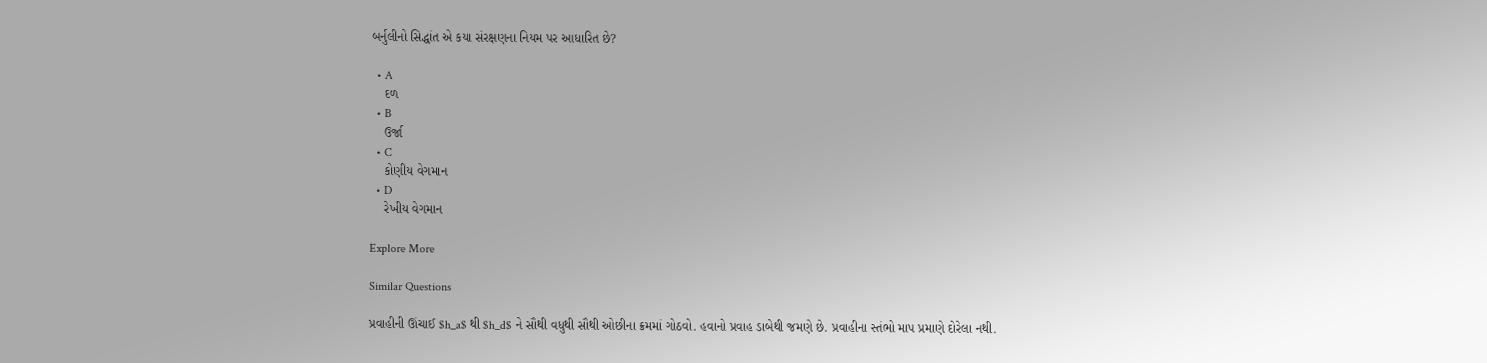બર્નુલીનો સિદ્ધાંત એ કયા સંરક્ષણના નિયમ પર આધારિત છે?

  • A
    દળ
  • B
    ઉર્જા
  • C
    કોણીય વેગમાન
  • D
    રેખીય વેગમાન

Explore More

Similar Questions

પ્રવાહીની ઊંચાઈ $h_a$ થી $h_d$ ને સૌથી વધુથી સૌથી ઓછીના ક્રમમાં ગોઠવો. હવાનો પ્રવાહ ડાબેથી જમણે છે. પ્રવાહીના સ્તંભો માપ પ્રમાણે દોરેલા નથી.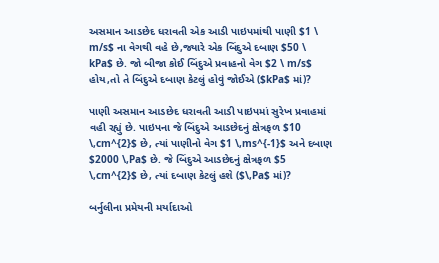અસમાન આડછેદ ધરાવતી એક આડી પાઇપમાંથી પાણી $1 \ m/s$ ના વેગથી વહે છે,જ્યારે એક બિંદુએ દબાણ $50 \ kPa$ છે. જો બીજા કોઈ બિંદુએ પ્રવાહનો વેગ $2 \ m/s$ હોય,તો તે બિંદુએ દબાણ કેટલું હોવું જોઈએ ($kPa$ માં)?

પાણી અસમાન આડછેદ ધરાવતી આડી પાઇપમાં સુરેખ પ્રવાહમાં વહી રહ્યું છે. પાઇપના જે બિંદુએ આડછેદનું ક્ષેત્રફળ $10 \,cm^{2}$ છે, ત્યાં પાણીનો વેગ $1 \,ms^{-1}$ અને દબાણ $2000 \,Pa$ છે. જે બિંદુએ આડછેદનું ક્ષેત્રફળ $5 \,cm^{2}$ છે, ત્યાં દબાણ કેટલું હશે ($\,Pa$ માં)?

બર્નુલીના પ્રમેયની મર્યાદાઓ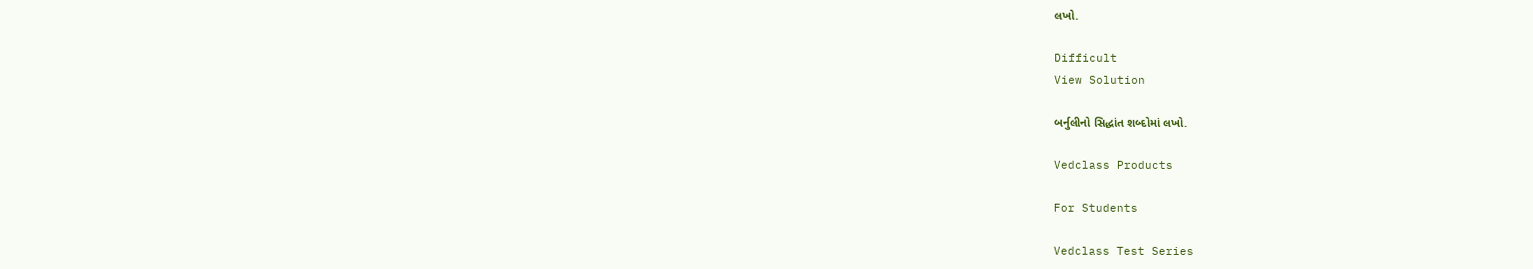લખો.

Difficult
View Solution

બર્નુલીનો સિદ્ધાંત શબ્દોમાં લખો.

Vedclass Products

For Students

Vedclass Test Series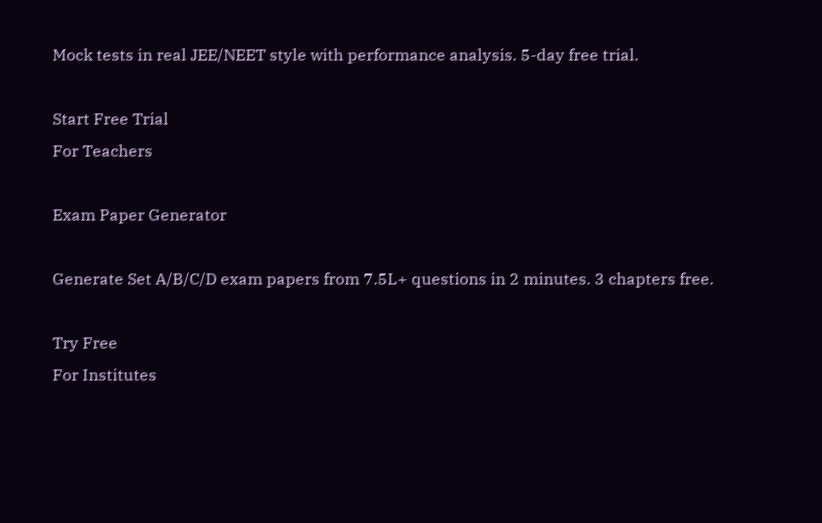Mock tests in real JEE/NEET style with performance analysis. 5-day free trial.

Start Free Trial
For Teachers

Exam Paper Generator

Generate Set A/B/C/D exam papers from 7.5L+ questions in 2 minutes. 3 chapters free.

Try Free
For Institutes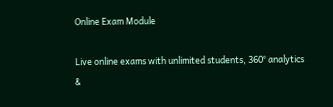Online Exam Module

Live online exams with unlimited students, 360° analytics &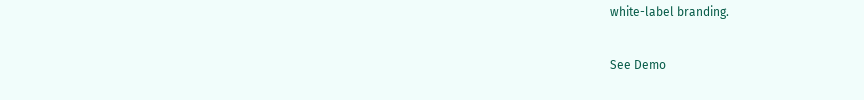white-label branding.

See Demo